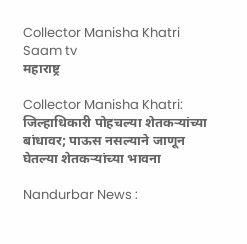Collector Manisha Khatri Saam tv
महाराष्ट्र

Collector Manisha Khatri: जिल्हाधिकारी पोहचल्या शेतकऱ्यांच्या बांधावर; पाऊस नसल्याने जाणून घेतल्या शेतकऱ्यांच्या भावना

Nandurbar News :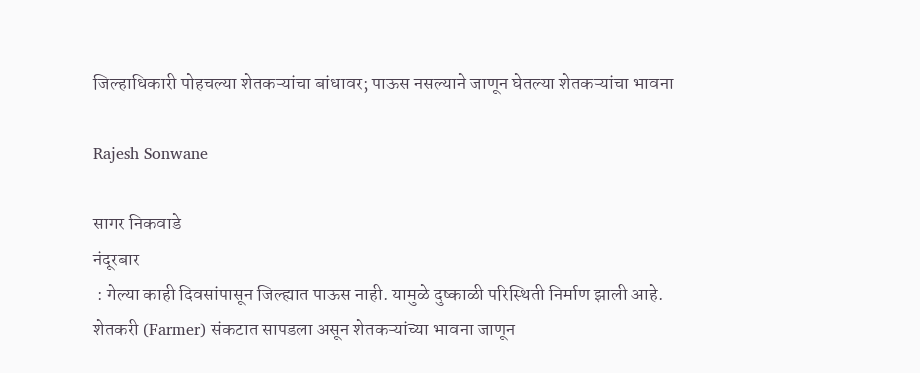जिल्हाधिकारी पोहचल्या शेतकऱ्यांचा बांधावर; पाऊस नसल्याने जाणून घेतल्या शेतकऱ्यांचा भावना

Rajesh Sonwane

सागर निकवाडे
नंदूरबार
 : गेल्या काही दिवसांपासून जिल्ह्यात पाऊस नाही. यामुळे दुष्काळी परिस्थिती निर्माण झाली आहे. शेतकरी (Farmer) संकटात सापडला असून शेतकऱ्यांच्या भावना जाणून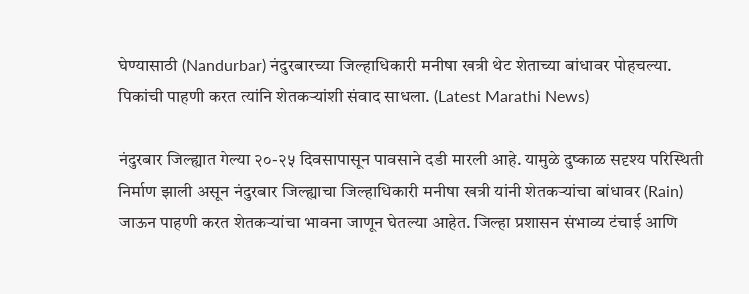घेण्यासाठी (Nandurbar) नंदुरबारच्या जिल्हाधिकारी मनीषा खत्री थेट शेताच्या बांधावर पोहचल्या. पिकांची पाहणी करत त्यांनि शेतकऱ्यांशी संवाद साधला. (Latest Marathi News)

नंदुरबार जिल्ह्यात गेल्या २०-२५ दिवसापासून पावसाने दडी मारली आहे. यामुळे दुष्काळ सदृश्य परिस्थिती निर्माण झाली असून नंदुरबार जिल्ह्याचा जिल्हाधिकारी मनीषा खत्री यांनी शेतकऱ्यांचा बांधावर (Rain) जाऊन पाहणी करत शेतकऱ्यांचा भावना जाणून घेतल्या आहेत. जिल्हा प्रशासन संभाव्य टंचाई आणि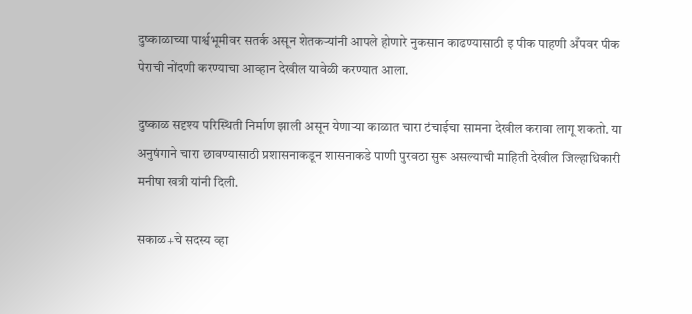दुष्काळाच्या पार्श्वभूमीवर सतर्क असून शेतकऱ्यांनी आपले होणारे नुकसान काढण्यासाठी इ पीक पाहणी अँपवर पीक पेराची नोंदणी करण्याचा आव्हान देखील यावेळी करण्यात आला.

दुष्काळ सदृश्य परिस्थिती निर्माण झाली असून येणाऱ्या काळात चारा टंचाईचा सामना देखील करावा लागू शकतो. या अनुषंगाने चारा छावण्यासाठी प्रशासनाकडून शासनाकडे पाणी पुरवठा सुरू असल्याची माहिती देखील जिल्हाधिकारी मनीषा खत्री यांनी दिली.

सकाळ+चे सदस्य व्हा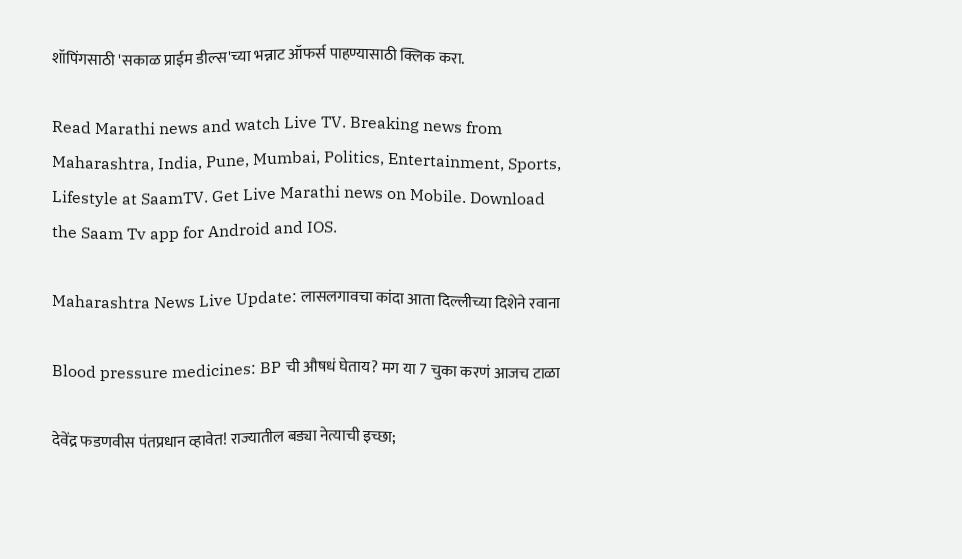शॉपिंगसाठी 'सकाळ प्राईम डील्स'च्या भन्नाट ऑफर्स पाहण्यासाठी क्लिक करा.

Read Marathi news and watch Live TV. Breaking news from Maharashtra, India, Pune, Mumbai, Politics, Entertainment, Sports, Lifestyle at SaamTV. Get Live Marathi news on Mobile. Download the Saam Tv app for Android and IOS.

Maharashtra News Live Update: लासलगावचा कांदा आता दिल्लीच्या दिशेने रवाना

Blood pressure medicines: BP ची औषधं घेताय? मग या 7 चुका करणं आजच टाळा

देवेंद्र फडणवीस पंतप्रधान व्हावेत! राज्यातील बड्या नेत्याची इच्छा;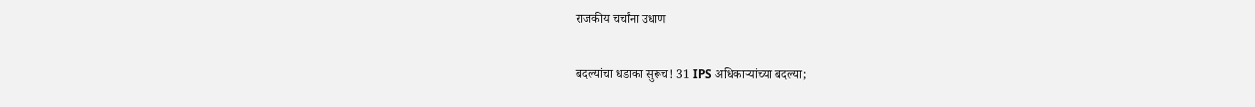राजकीय चर्चांना उधाण

बदल्यांचा धडाका सुरूच! 31 IPS अधिकाऱ्यांच्या बदल्या;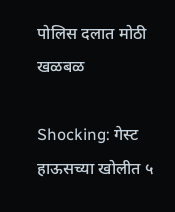पोलिस दलात मोठी खळबळ

Shocking: गेस्ट हाऊसच्या खोलीत ५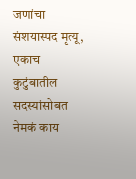जणांचा संशयास्पद मृत्यू, एकाच कुटुंबातील सदस्यांसोबत नेमकं काय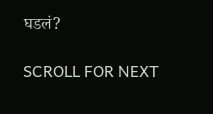घडलं?

SCROLL FOR NEXT